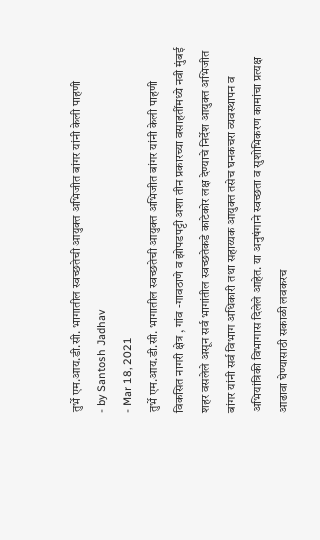तुर्भे एम.आय.डी.सी. भागातील स्वच्छतेची आयुक्त अभिजीत बांगर यांनी केली पाहणी
- by Santosh Jadhav
- Mar 18, 2021
तुर्भे एम.आय.डी.सी. भागातील स्वच्छतेची आयुक्त अभिजीत बांगर यांनी केली पाहणी
विकसित नागरी क्षेत्र , गांव -गावठाणे व झोपडपट्टी अशा तीन प्रकारच्या वसाहतींमध्ये नवी मुंबई शहर वसलेले असून सर्व भागांतील स्वच्छतेकडे काटेकोर लक्ष देण्याचे निर्देश आयुक्त अभिजीत बांगर यांनी सर्व विभाग अधिकारी तथा सहाय्यक आयुक्त तसेच घनकचरा व्यवस्थापन व अभियांत्रिकी विभागास दिलेले आहेत. या अनुषंगाने स्वच्छता व सुशोभिकरण कामांचा प्रत्यक्ष आढावा घेण्यासाठी सकाळी लवकरच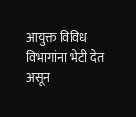आयुक्त विविध विभागांना भेटी देत असून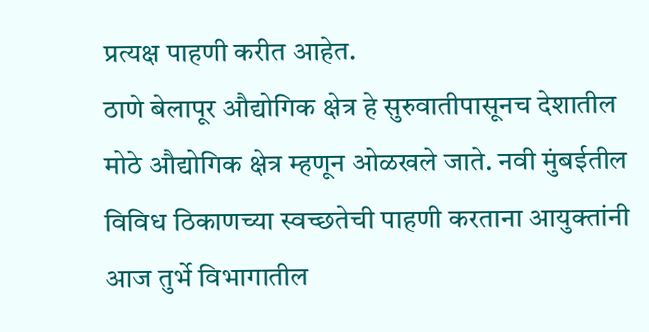प्रत्यक्ष पाहणी करीत आहेत.
ठाणे बेलापूर औद्योगिक क्षेत्र हे सुरुवातीपासूनच देशातील मोठे औद्योगिक क्षेत्र म्हणून ओळखले जाते. नवी मुंबईतील विविध ठिकाणच्या स्वच्छतेची पाहणी करताना आयुक्तांनी आज तुर्भे विभागातील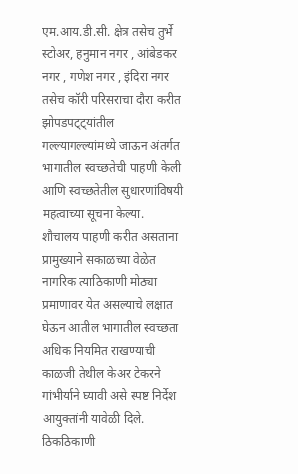एम.आय.डी.सी. क्षेत्र तसेच तुर्भे स्टोअर, हनुमान नगर , आंबेडकर नगर , गणेश नगर , इंदिरा नगर तसेच कॉरी परिसराचा दौरा करीत झोपडपट्ट्यांतील गल्ल्यागल्ल्यांमध्ये जाऊन अंतर्गत भागातील स्वच्छतेची पाहणी केली आणि स्वच्छतेतील सुधारणांविषयी महत्वाच्या सूचना केल्या.
शौचालय पाहणी करीत असताना प्रामुख्याने सकाळच्या वेळेत नागरिक त्याठिकाणी मोठ्या प्रमाणावर येत असल्याचे लक्षात घेऊन आतील भागातील स्वच्छता अधिक नियमित राखण्याची काळजी तेथील केअर टेकरने गांभीर्याने घ्यावी असे स्पष्ट निर्देश आयुक्तांनी यावेळी दिले. ठिकठिकाणी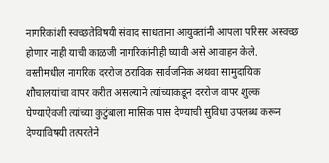नागरिकांशी स्वच्छतेविषयी संवाद साधताना आयुक्तांनी आपला परिसर अस्वच्छ होणार नाही याची काळजी नागरिकांनीही घ्यावी असे आवाहन केले.
वस्तीमधील नागरिक दररोज ठराविक सार्वजनिक अथवा सामुदायिक शौचालयांचा वापर करीत असल्याने त्यांच्याकडून दररोज वापर शुल्क घेण्याऐवजी त्यांच्या कुटुंबाला मासिक पास देण्याची सुविधा उपलब्ध करून देण्याविषयी तत्परतेने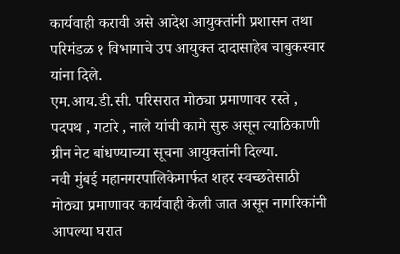कार्यवाही करावी असे आदेश आयुक्तांनी प्रशासन तथा परिमंडळ १ विभागाचे उप आयुक्त दादासाहेब चाबुकस्वार यांना दिले.
एम.आय.डी.सी. परिसरात मोठ्या प्रमाणावर रस्ते , पदपथ , गटारे , नाले यांची कामे सुरु असून त्याठिकाणी ग्रीन नेट बांधण्याच्या सूचना आयुक्तांनी दिल्या.
नवी मुंबई महानगरपालिकेमार्फत शहर स्वच्छतेसाठी मोठ्या प्रमाणावर कार्यवाही केली जात असून नागरिकांनी आपल्या घरात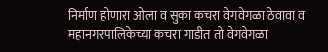निर्माण होणारा ओला व सुका कचरा वेगवेगळा ठेवावा व महानगरपालिकेच्या कचरा गाडीत तो वेगवेगळा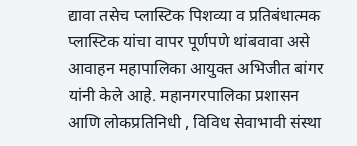द्यावा तसेच प्लास्टिक पिशव्या व प्रतिबंधात्मक प्लास्टिक यांचा वापर पूर्णपणे थांबवावा असे आवाहन महापालिका आयुक्त अभिजीत बांगर यांनी केले आहे. महानगरपालिका प्रशासन आणि लोकप्रतिनिधी , विविध सेवाभावी संस्था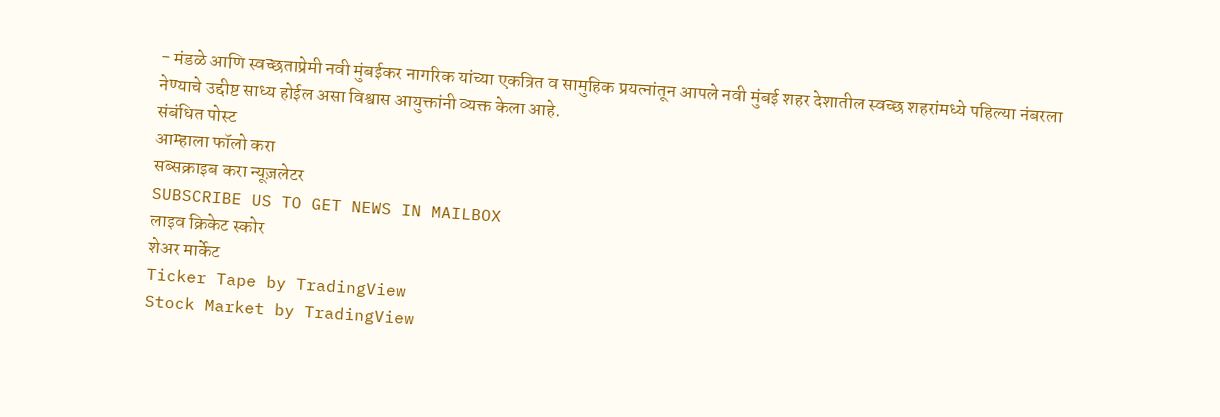- मंडळे आणि स्वच्छताप्रेमी नवी मुंबईकर नागरिक यांच्या एकत्रित व सामुहिक प्रयत्नांतून आपले नवी मुंबई शहर देशातील स्वच्छ शहरांमध्ये पहिल्या नंबरला नेण्याचे उद्दीष्ट साध्य होईल असा विश्वास आयुक्तांनी व्यक्त केला आहे.
संबंधित पोस्ट
आम्हाला फॉलो करा
सब्सक्राइब करा न्यूज़लेटर
SUBSCRIBE US TO GET NEWS IN MAILBOX
लाइव क्रिकेट स्कोर
शेअर मार्केट
Ticker Tape by TradingView
Stock Market by TradingView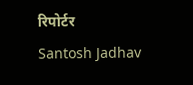रिपोर्टर
Santosh Jadhav